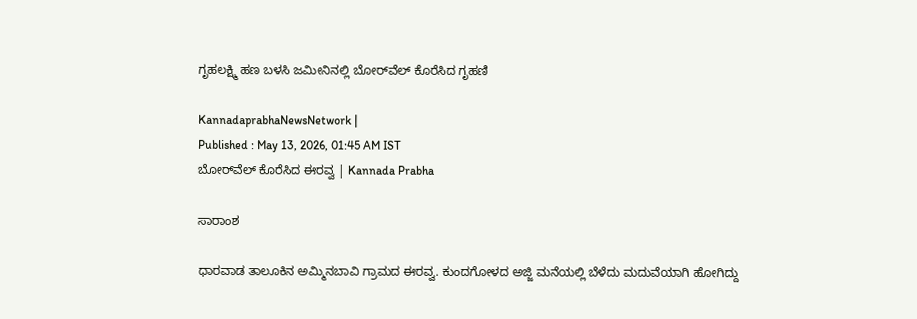ಗೃಹಲಕ್ಷ್ಮಿ ಹಣ ಬಳಸಿ ಜಮೀನಿನಲ್ಲಿ ಬೋರ್‌ವೆಲ್‌ ಕೊರೆಸಿದ ಗೃಹಣಿ

KannadaprabhaNewsNetwork |
Published : May 13, 2026, 01:45 AM IST
ಬೋರ್‌ವೆಲ್‌ ಕೊರೆಸಿದ ಈರವ್ವ | Kannada Prabha

ಸಾರಾಂಶ

ಧಾರವಾಡ ತಾಲೂಕಿನ ಅಮ್ಮಿನಬಾವಿ ಗ್ರಾಮದ ಈರವ್ವ. ಕುಂದಗೋಳದ ಅಜ್ಜಿ ಮನೆಯಲ್ಲಿ ಬೆಳೆದು ಮದುವೆಯಾಗಿ ಹೋಗಿದ್ದು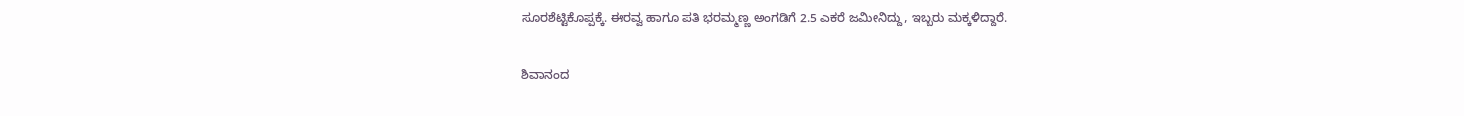ಸೂರಶೆಟ್ಟಿಕೊಪ್ಪಕ್ಕೆ. ಈರವ್ವ ಹಾಗೂ ಪತಿ ಭರಮ್ಮಣ್ಣ ಅಂಗಡಿಗೆ 2.5 ಎಕರೆ ಜಮೀನಿದ್ದು, ಇಬ್ಬರು ಮಕ್ಕಳಿದ್ದಾರೆ.

ಶಿವಾನಂದ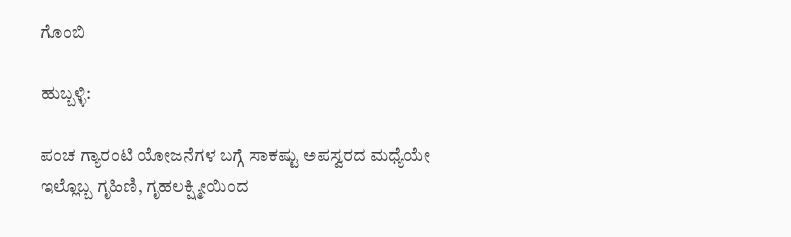ಗೊಂಬಿ

ಹುಬ್ಬಳ್ಳಿ:

ಪಂಚ ಗ್ಯಾರಂಟಿ ಯೋಜನೆಗಳ ಬಗ್ಗೆ ಸಾಕಷ್ಟು ಅಪಸ್ವರದ ಮಧ್ಯೆಯೇ ಇಲ್ಲೊಬ್ಬ ಗೃಹಿಣಿ, ಗೃಹಲಕ್ಷ್ಮೀಯಿಂದ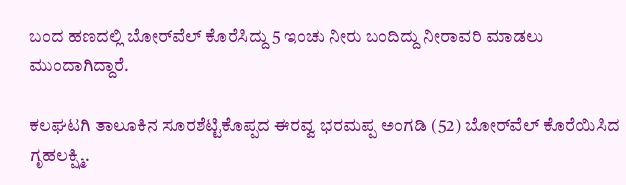ಬಂದ ಹಣದಲ್ಲಿ ಬೋರ್‌ವೆಲ್‌ ಕೊರೆಸಿದ್ದು 5 ಇಂಚು ನೀರು ಬಂದಿದ್ದು ನೀರಾವರಿ ಮಾಡಲು ಮುಂದಾಗಿದ್ದಾರೆ.

ಕಲಘಟಗಿ ತಾಲೂಕಿನ ಸೂರಶೆಟ್ಟಿಕೊಪ್ಪದ ಈರವ್ವ ಭರಮಪ್ಪ ಅಂಗಡಿ (52) ಬೋರ್‌ವೆಲ್‌ ಕೊರೆಯಿಸಿದ ಗೃಹಲಕ್ಷ್ಮಿ.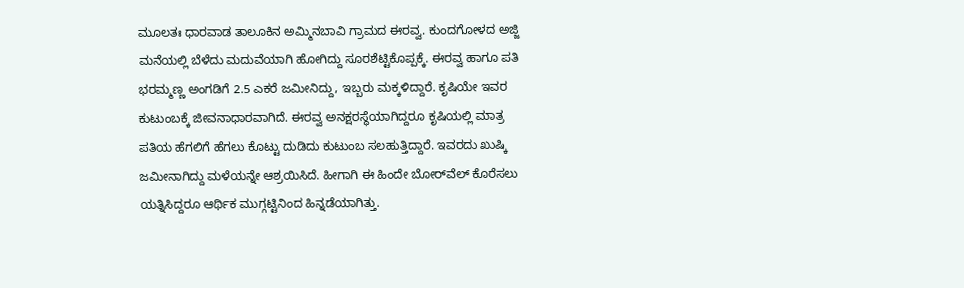ಮೂಲತಃ ಧಾರವಾಡ ತಾಲೂಕಿನ ಅಮ್ಮಿನಬಾವಿ ಗ್ರಾಮದ ಈರವ್ವ. ಕುಂದಗೋಳದ ಅಜ್ಜಿ ಮನೆಯಲ್ಲಿ ಬೆಳೆದು ಮದುವೆಯಾಗಿ ಹೋಗಿದ್ದು ಸೂರಶೆಟ್ಟಿಕೊಪ್ಪಕ್ಕೆ. ಈರವ್ವ ಹಾಗೂ ಪತಿ ಭರಮ್ಮಣ್ಣ ಅಂಗಡಿಗೆ 2.5 ಎಕರೆ ಜಮೀನಿದ್ದು, ಇಬ್ಬರು ಮಕ್ಕಳಿದ್ದಾರೆ. ಕೃಷಿಯೇ ಇವರ ಕುಟುಂಬಕ್ಕೆ ಜೀವನಾಧಾರವಾಗಿದೆ. ಈರವ್ವ ಅನಕ್ಷರಸ್ಥೆಯಾಗಿದ್ದರೂ ಕೃಷಿಯಲ್ಲಿ ಮಾತ್ರ ಪತಿಯ ಹೆಗಲಿಗೆ ಹೆಗಲು ಕೊಟ್ಟು ದುಡಿದು ಕುಟುಂಬ ಸಲಹುತ್ತಿದ್ದಾರೆ. ಇವರದು ಖುಷ್ಕಿ ಜಮೀನಾಗಿದ್ದು ಮಳೆಯನ್ನೇ ಆಶ್ರಯಿಸಿದೆ. ಹೀಗಾಗಿ ಈ ಹಿಂದೇ ಬೋರ್‌ವೆಲ್‌ ಕೊರೆಸಲು ಯತ್ನಿಸಿದ್ದರೂ ಆರ್ಥಿಕ ಮುಗ್ಗಟ್ಟಿನಿಂದ ಹಿನ್ನಡೆಯಾಗಿತ್ತು.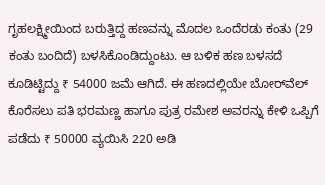ಗೃಹಲಕ್ಷ್ಮೀಯಿಂದ ಬರುತ್ತಿದ್ದ ಹಣವನ್ನು ಮೊದಲ ಒಂದೆರಡು ಕಂತು (29 ಕಂತು ಬಂದಿದೆ) ಬಳಸಿಕೊಂಡಿದ್ದುಂಟು. ಆ ಬಳಿಕ ಹಣ ಬಳಸದೆ ಕೂಡಿಟ್ಟಿದ್ದು ₹ 54000 ಜಮೆ ಆಗಿದೆ. ಈ ಹಣದಲ್ಲಿಯೇ ಬೋರ್‌ವೆಲ್‌ ಕೊರೆಸಲು ಪತಿ ಭರಮಣ್ಣ ಹಾಗೂ ಪುತ್ರ ರಮೇಶ ಅವರನ್ನು ಕೇಳಿ ಒಪ್ಪಿಗೆ ಪಡೆದು ₹ 50000 ವ್ಯಯಿಸಿ 220 ಅಡಿ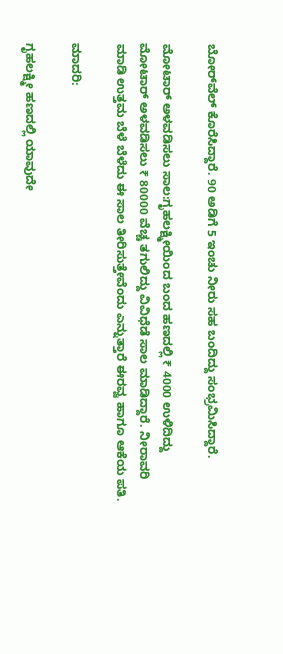ಬೋರ್‌ವೆಲ್‌ ಕೊರೆಸಿದ್ದಾರೆ. 90 ಅಡಿಗೆ 5 ಇಂಚು ನೀರು ಸಹ ಬಂದಿದ್ದು ಸಂಭ್ರಮಿಸಿದ್ದಾರೆ.

ಮೋಟಾರ್‌ ಅಳವಡಿಸಲು ಸಾಲ:ಗೃಹಲಕ್ಷ್ಮೀಯಿಂದ ಬಂದ ಹಣದಲ್ಲಿ ₹ 4000 ಉಳಿದಿದ್ದು ಮೋಟಾರ್‌ ಅಳವಡಿಸಲು ₹ 80000 ವೆಚ್ಚ ತಗುಲಿದ್ದು ವಿವಿಧೆಡೆ ಸಾಲ ಮಾಡಿದ್ದಾರೆ. ನೀರಾವರಿ ಮಾಡಿ ಉತ್ತಮ ಬೆಳೆ ಬೆಳೆದು ಈ ಸಾಲ ತೀರಿಸುತ್ತೇವೆಂದು ಎನ್ನುತ್ತಾರೆ ಈರವ್ವ ಹಾಗೂ ಆಕೆಯ ಪತಿ.

ಮಾದರಿ:

ಗೃಹಲಕ್ಷ್ಮೀ ಹಣದಲ್ಲಿ ಯಾವುದೇ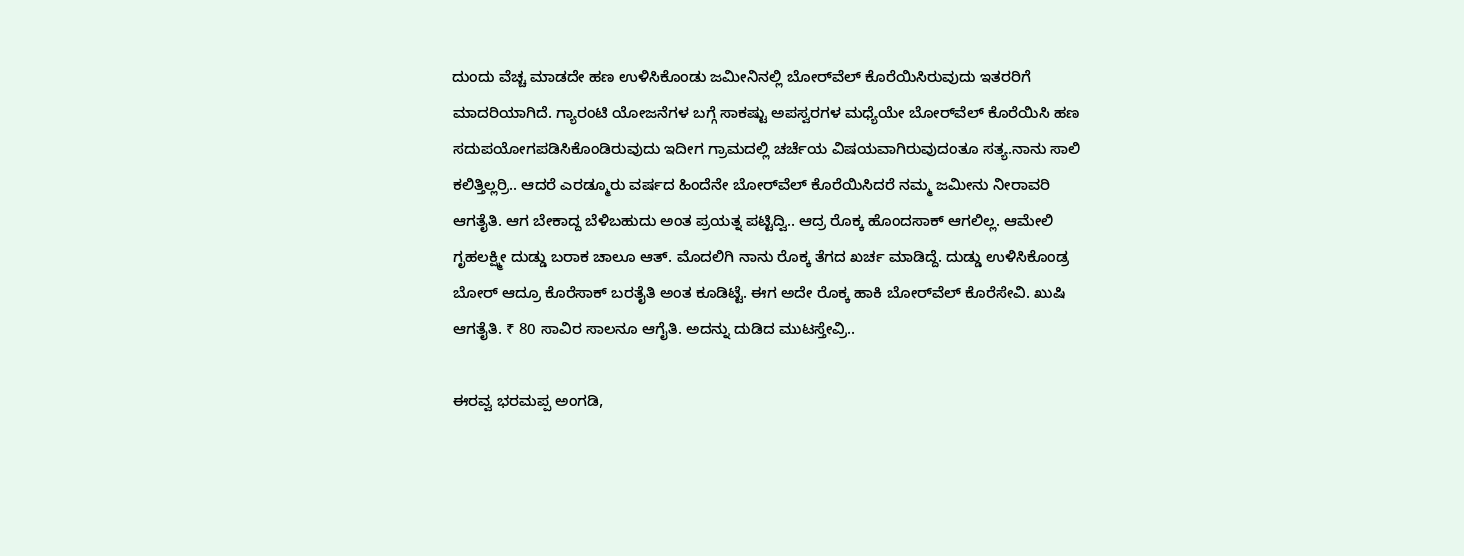ದುಂದು ವೆಚ್ಚ ಮಾಡದೇ ಹಣ ಉಳಿಸಿಕೊಂಡು ಜಮೀನಿನಲ್ಲಿ ಬೋರ್‌ವೆಲ್‌ ಕೊರೆಯಿಸಿರುವುದು ಇತರರಿಗೆ ಮಾದರಿಯಾಗಿದೆ. ಗ್ಯಾರಂಟಿ ಯೋಜನೆಗಳ ಬಗ್ಗೆ ಸಾಕಷ್ಟು ಅಪಸ್ವರಗಳ ಮಧ್ಯೆಯೇ ಬೋರ್‌ವೆಲ್‌ ಕೊರೆಯಿಸಿ ಹಣ ಸದುಪಯೋಗಪಡಿಸಿಕೊಂಡಿರುವುದು ಇದೀಗ ಗ್ರಾಮದಲ್ಲಿ ಚರ್ಚೆಯ ವಿಷಯವಾಗಿರುವುದಂತೂ ಸತ್ಯ.ನಾನು ಸಾಲಿ ಕಲಿತ್ತಿಲ್ಲರ್ರಿ.. ಆದರೆ ಎರಡ್ಮೂರು ವರ್ಷದ ಹಿಂದೆನೇ ಬೋರ್‌ವೆಲ್‌ ಕೊರೆಯಿಸಿದರೆ ನಮ್ಮ ಜಮೀನು ನೀರಾವರಿ ಆಗತೈತಿ. ಆಗ ಬೇಕಾದ್ದ ಬೆಳಿಬಹುದು ಅಂತ ಪ್ರಯತ್ನ ಪಟ್ಟಿದ್ವಿ.. ಆದ್ರ ರೊಕ್ಕ ಹೊಂದಸಾಕ್‌ ಆಗಲಿಲ್ಲ. ಆಮೇಲಿ ಗೃಹಲಕ್ಷ್ಮೀ ದುಡ್ಡು ಬರಾಕ ಚಾಲೂ ಆತ್‌. ಮೊದಲಿಗಿ ನಾನು ರೊಕ್ಕ ತೆಗದ ಖರ್ಚ ಮಾಡಿದ್ದೆ. ದುಡ್ಡು ಉಳಿಸಿಕೊಂಡ್ರ ಬೋರ್‌ ಆದ್ರೂ ಕೊರೆಸಾಕ್‌ ಬರತೈತಿ ಅಂತ ಕೂಡಿಟ್ಟೆ. ಈಗ ಅದೇ ರೊಕ್ಕ ಹಾಕಿ ಬೋರ್‌ವೆಲ್‌ ಕೊರೆಸೇವಿ. ಖುಷಿ ಆಗತೈತಿ. ₹ 80 ಸಾವಿರ ಸಾಲನೂ ಆಗೈತಿ. ಅದನ್ನು ದುಡಿದ ಮುಟಸ್ತೇವ್ರಿ..

ಈರವ್ವ ಭರಮಪ್ಪ ಅಂಗಡಿ,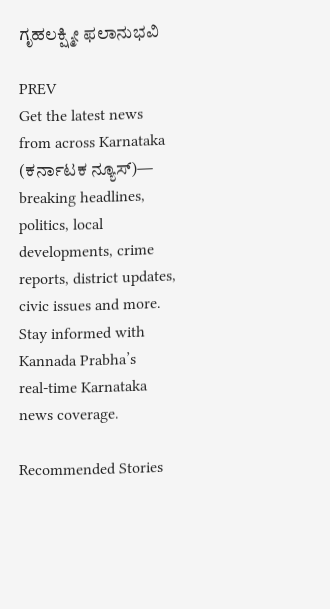ಗೃಹಲಕ್ಷ್ಮೀ ಫಲಾನುಭವಿ

PREV
Get the latest news from across Karnataka (ಕರ್ನಾಟಕ ನ್ಯೂಸ್)— breaking headlines, politics, local developments, crime reports, district updates, civic issues and more. Stay informed with Kannada Prabha’s real‑time Karnataka news coverage.

Recommended Stories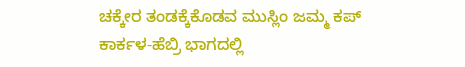ಚಕ್ಕೇರ ತಂಡಕ್ಕೆಕೊಡವ ಮುಸ್ಲಿಂ ಜಮ್ಮ ಕಪ್
ಕಾರ್ಕಳ-ಹೆಬ್ರಿ ಭಾಗದಲ್ಲಿ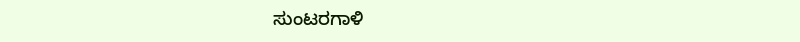ಸುಂಟರಗಾಳಿ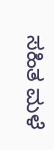ಸಹಿತ ಮಳೆ